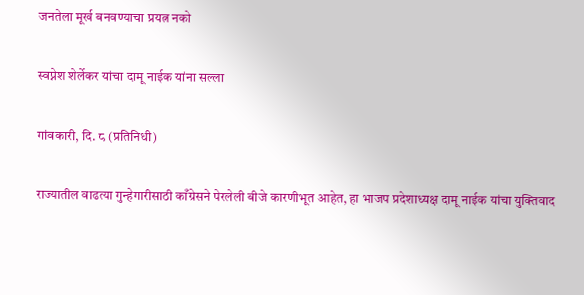जनतेला मूर्ख बनवण्याचा प्रयत्न नको

स्वप्नेश शेर्लेकर यांचा दामू नाईक यांना सल्ला

गांवकारी, दि. ८ (प्रतिनिधी)

राज्यातील वाढत्या गुन्हेगारीसाठी काँग्रेसने पेरलेली बीजे कारणीभूत आहेत, हा भाजप प्रदेशाध्यक्ष दामू नाईक यांचा युक्तिवाद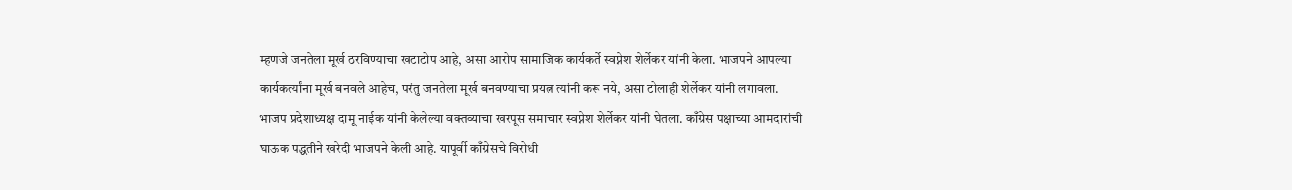म्हणजे जनतेला मूर्ख ठरविण्याचा खटाटोप आहे, असा आरोप सामाजिक कार्यकर्ते स्वप्नेश शेर्लेकर यांनी केला. भाजपने आपल्या कार्यकर्त्यांना मूर्ख बनवले आहेच, परंतु जनतेला मूर्ख बनवण्याचा प्रयत्न त्यांनी करू नये, असा टोलाही शेर्लेकर यांनी लगावला.
भाजप प्रदेशाध्यक्ष दामू नाईक यांनी केलेल्या वक्तव्याचा खरपूस समाचार स्वप्नेश शेर्लेकर यांनी घेतला. काँग्रेस पक्षाच्या आमदारांची घाऊक पद्धतीने खरेदी भाजपने केली आहे. यापूर्वी काँग्रेसचे विरोधी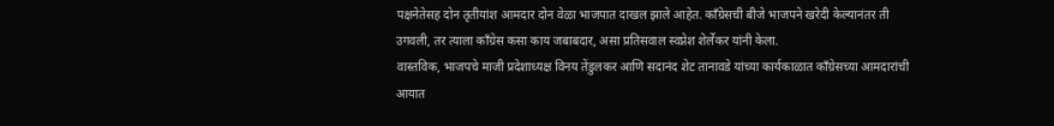पक्षनेतेसह दोन तृतीयांश आमदार दोन वेळा भाजपात दाखल झाले आहेत. काँग्रेसची बीजे भाजपने खरेदी केल्यानंतर ती उगवली, तर त्याला काँग्रेस कसा काय जबाबदार, असा प्रतिसवाल स्वप्नेश शेर्लेकर यांनी केला.
वास्तविक, भाजपचे माजी प्रदेशाध्यक्ष विनय तेंडुलकर आणि सदानंद शेट तानावडे यांच्या कार्यकाळात काँग्रेसच्या आमदारांची आयात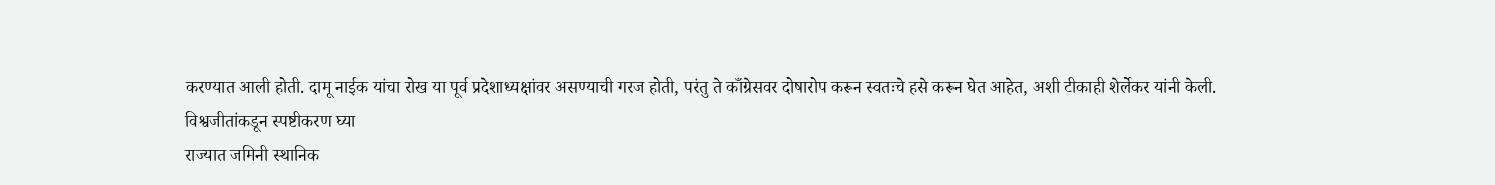करण्यात आली होती. दामू नाईक यांचा रोख या पूर्व प्रदेशाध्यक्षांवर असण्याची गरज होती, परंतु ते काँग्रेसवर दोषारोप करून स्वतःचे हसे करून घेत आहेत, अशी टीकाही शेर्लेकर यांनी केली.
विश्वजीतांकडून स्पष्टीकरण घ्या
राज्यात जमिनी स्थानिक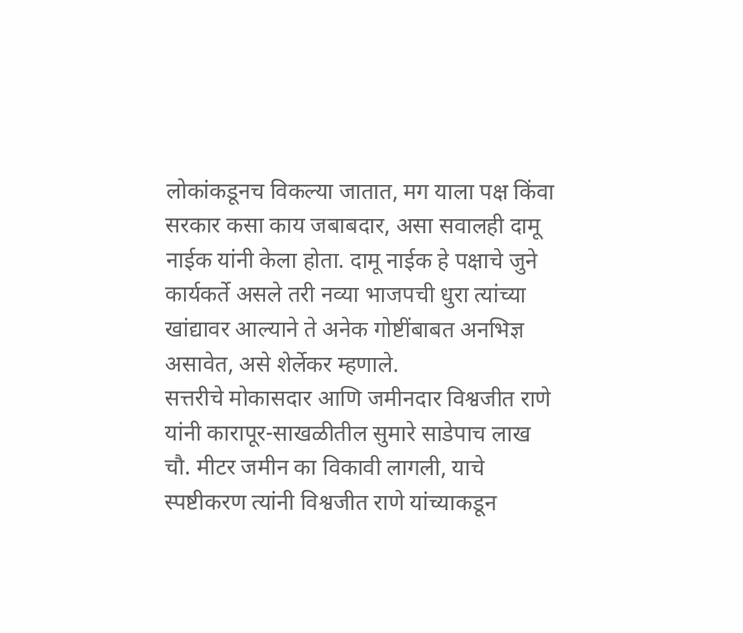लोकांकडूनच विकल्या जातात, मग याला पक्ष किंवा सरकार कसा काय जबाबदार, असा सवालही दामू नाईक यांनी केला होता. दामू नाईक हे पक्षाचे जुने कार्यकर्ते असले तरी नव्या भाजपची धुरा त्यांच्या खांद्यावर आल्याने ते अनेक गोष्टींबाबत अनभिज्ञ असावेत, असे शेर्लेकर म्हणाले.
सत्तरीचे मोकासदार आणि जमीनदार विश्वजीत राणे यांनी कारापूर-साखळीतील सुमारे साडेपाच लाख चौ. मीटर जमीन का विकावी लागली, याचे स्पष्टीकरण त्यांनी विश्वजीत राणे यांच्याकडून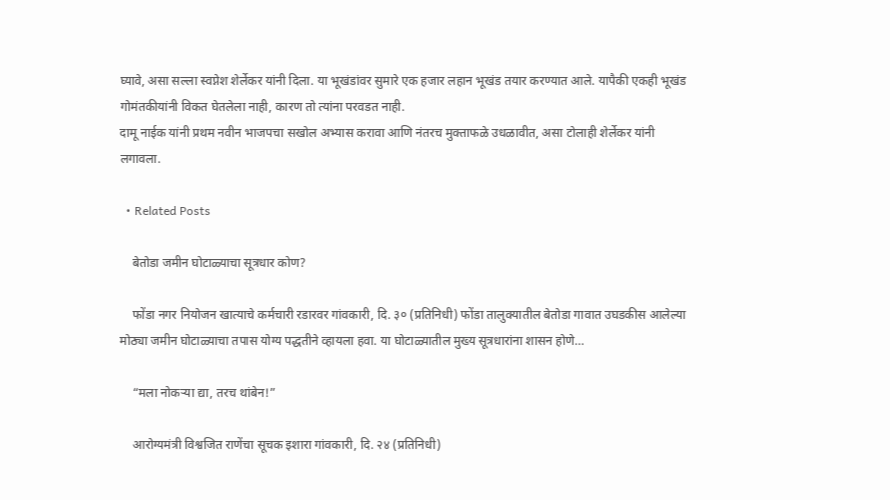घ्यावे, असा सल्ला स्वप्नेश शेर्लेकर यांनी दिला. या भूखंडांवर सुमारे एक हजार लहान भूखंड तयार करण्यात आले. यापैकी एकही भूखंड गोमंतकीयांनी विकत घेतलेला नाही, कारण तो त्यांना परवडत नाही.
दामू नाईक यांनी प्रथम नवीन भाजपचा सखोल अभ्यास करावा आणि नंतरच मुक्ताफळे उधळावीत, असा टोलाही शेर्लेकर यांनी लगावला.

  • Related Posts

    बेतोडा जमीन घोटाळ्याचा सूत्रधार कोण?

    फोंडा नगर नियोजन खात्याचे कर्मचारी रडारवर गांवकारी, दि. ३० (प्रतिनिधी) फोंडा तालुक्यातील बेतोडा गावात उघडकीस आलेल्या मोठ्या जमीन घोटाळ्याचा तपास योग्य पद्धतीने व्हायला हवा. या घोटाळ्यातील मुख्य सूत्रधारांना शासन होणे…

    “मला नोकऱ्या द्या, तरच थांबेन!”

    आरोग्यमंत्री विश्वजित राणेंचा सूचक इशारा गांवकारी, दि. २४ (प्रतिनिधी)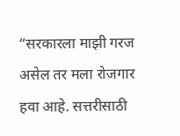“सरकारला माझी गरज असेल तर मला रोजगार हवा आहे. सत्तरीसाठी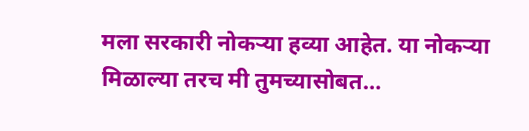मला सरकारी नोकऱ्या हव्या आहेत. या नोकऱ्या मिळाल्या तरच मी तुमच्यासोबत…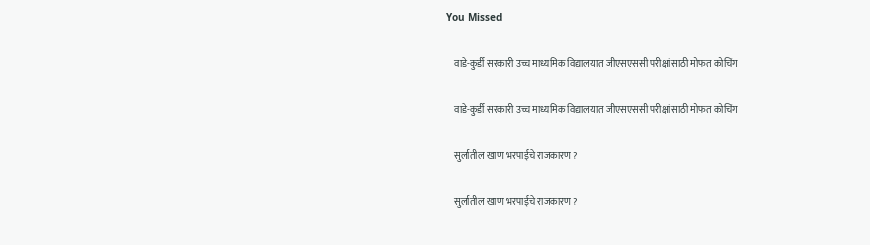You Missed

    वाडे-कुर्डी सरकारी उच्च माध्यमिक विद्यालयात जीएसएससी परीक्षांसाठी मोफत कोचिंग

    वाडे-कुर्डी सरकारी उच्च माध्यमिक विद्यालयात जीएसएससी परीक्षांसाठी मोफत कोचिंग

    सुर्लातील खाण भरपाईचे राजकारण ?

    सुर्लातील खाण भरपाईचे राजकारण ?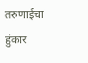तरुणाईचा हुंकार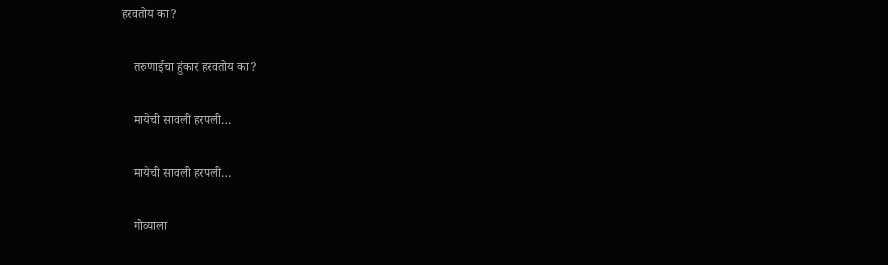हरवतोय का?

    तरुणाईचा हुंकार हरवतोय का?

    मायेची सावली हरपली…

    मायेची सावली हरपली…

    गोव्याला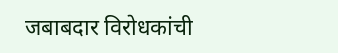जबाबदार विरोधकांची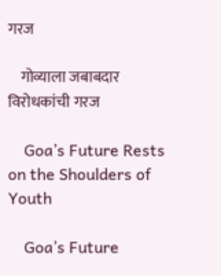गरज

    गोव्याला जबाबदार विरोधकांची गरज

    Goa’s Future Rests on the Shoulders of Youth

    Goa’s Future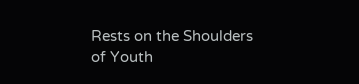Rests on the Shoulders of Youth